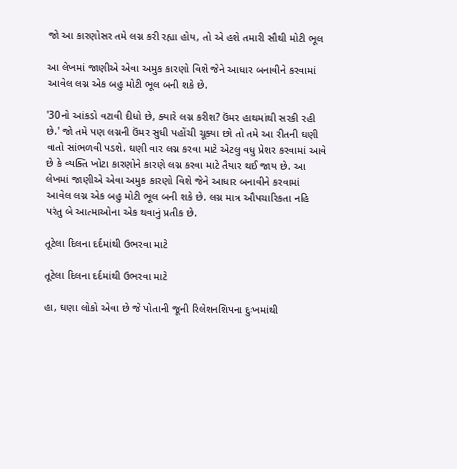જો આ કારણોસર તમે લગ્ન કરી રહ્યા હોય, તો એ હશે તમારી સૌથી મોટી ભૂલ

આ લેખમાં જાણીએ એવા અમુક કારણો વિશે જેને આધાર બનાવીને કરવામાં આવેલ લગ્ન એક બહુ મોટી ભૂલ બની શકે છે.

'30નો આંકડો વટાવી દીધો છે, ક્યારે લગ્ન કરીશ? ઉંમર હાથમાંથી સરકી રહી છે.' જો તમે પણ લગ્નની ઉંમર સુધી પહોંચી ચૂક્યા છો તો તમે આ રીતની ઘણી વાતો સાંભળવી પડશે. ઘણી વાર લગ્ન કરવા માટે એટલુ વધુ પ્રેશર કરવામાં આવે છે કે વ્યક્તિ ખોટા કારણોને કારણે લગ્ન કરવા માટે તૈયાર થઈ જાય છે. આ લેખમાં જાણીએ એવા અમુક કારણો વિશે જેને આધાર બનાવીને કરવામાં આવેલ લગ્ન એક બહુ મોટી ભૂલ બની શકે છે. લગ્ન માત્ર ઔપચારિકતા નહિ પરંતુ બે આત્માઓના એક થવાનું પ્રતીક છે.

તૂટેલા દિલના દર્દમાંથી ઉભરવા માટે

તૂટેલા દિલના દર્દમાંથી ઉભરવા માટે

હા, ઘણા લોકો એવા છે જે પોતાની જૂની રિલેશનશિપના દુઃખમાંથી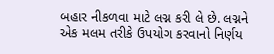બહાર નીકળવા માટે લગ્ન કરી લે છે. લગ્નને એક મલમ તરીકે ઉપયોગ કરવાનો નિર્ણય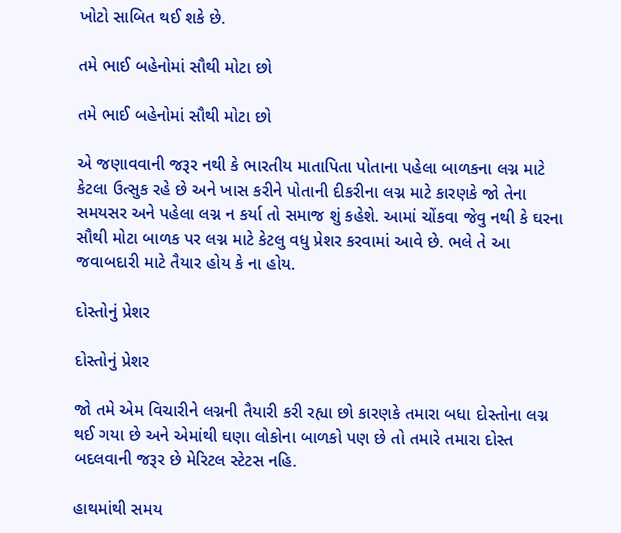ખોટો સાબિત થઈ શકે છે.

તમે ભાઈ બહેનોમાં સૌથી મોટા છો

તમે ભાઈ બહેનોમાં સૌથી મોટા છો

એ જણાવવાની જરૂર નથી કે ભારતીય માતાપિતા પોતાના પહેલા બાળકના લગ્ન માટે કેટલા ઉત્સુક રહે છે અને ખાસ કરીને પોતાની દીકરીના લગ્ન માટે કારણકે જો તેના સમયસર અને પહેલા લગ્ન ન કર્યા તો સમાજ શું કહેશે. આમાં ચોંકવા જેવુ નથી કે ઘરના સૌથી મોટા બાળક પર લગ્ન માટે કેટલુ વધુ પ્રેશર કરવામાં આવે છે. ભલે તે આ જવાબદારી માટે તૈયાર હોય કે ના હોય.

દોસ્તોનું પ્રેશર

દોસ્તોનું પ્રેશર

જો તમે એમ વિચારીને લગ્નની તૈયારી કરી રહ્યા છો કારણકે તમારા બધા દોસ્તોના લગ્ન થઈ ગયા છે અને એમાંથી ઘણા લોકોના બાળકો પણ છે તો તમારે તમારા દોસ્ત બદલવાની જરૂર છે મેરિટલ સ્ટેટસ નહિ.

હાથમાંથી સમય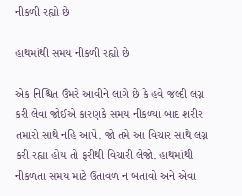નીકળી રહ્યો છે

હાથમાંથી સમય નીકળી રહ્યો છે

એક નિશ્ચિત ઉંમરે આવીને લાગે છે કે હવે જલ્દી લગ્ન કરી લેવા જોઈએ કારણકે સમય નીકળ્યા બાદ શરીર તમારો સાથે નહિ આપે. જો તમે આ વિચાર સાથે લગ્ન કરી રહ્યા હોય તો ફરીથી વિચારી લેજો. હાથમાંથી નીકળતા સમય માટે ઉતાવળ ન બતાવો અને એવા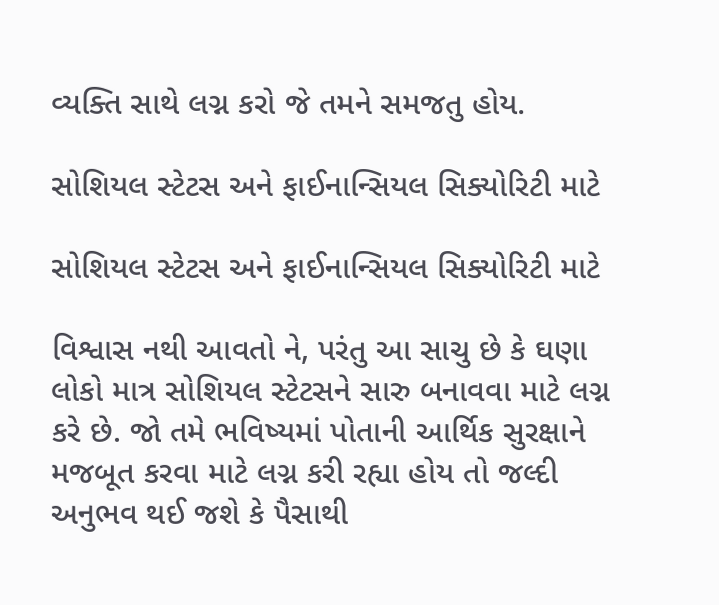વ્યક્તિ સાથે લગ્ન કરો જે તમને સમજતુ હોય.

સોશિયલ સ્ટેટસ અને ફાઈનાન્સિયલ સિક્યોરિટી માટે

સોશિયલ સ્ટેટસ અને ફાઈનાન્સિયલ સિક્યોરિટી માટે

વિશ્વાસ નથી આવતો ને, પરંતુ આ સાચુ છે કે ઘણા લોકો માત્ર સોશિયલ સ્ટેટસને સારુ બનાવવા માટે લગ્ન કરે છે. જો તમે ભવિષ્યમાં પોતાની આર્થિક સુરક્ષાને મજબૂત કરવા માટે લગ્ન કરી રહ્યા હોય તો જલ્દી અનુભવ થઈ જશે કે પૈસાથી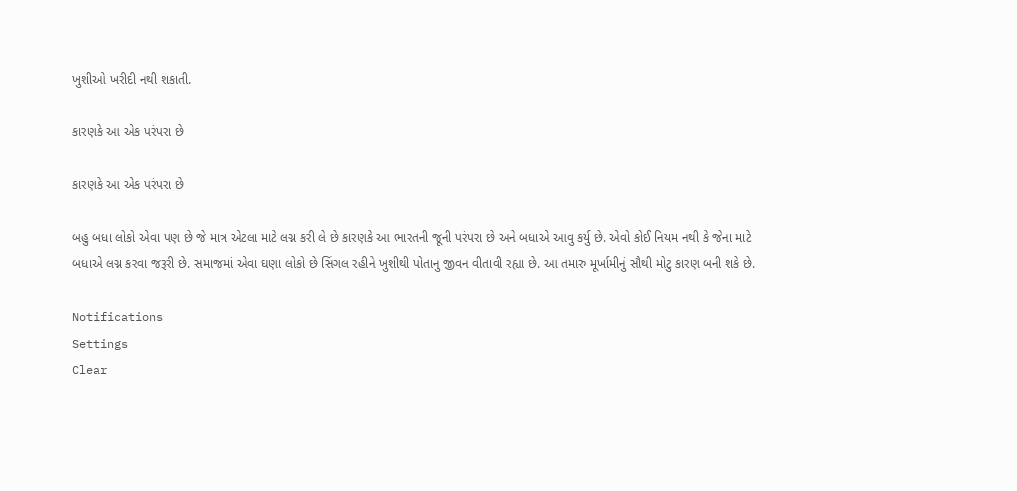ખુશીઓ ખરીદી નથી શકાતી.

કારણકે આ એક પરંપરા છે

કારણકે આ એક પરંપરા છે

બહુ બધા લોકો એવા પણ છે જે માત્ર એટલા માટે લગ્ન કરી લે છે કારણકે આ ભારતની જૂની પરંપરા છે અને બધાએ આવુ કર્યુ છે. એવો કોઈ નિયમ નથી કે જેના માટે બધાએ લગ્ન કરવા જરૂરી છે. સમાજમાં એવા ઘણા લોકો છે સિંગલ રહીને ખુશીથી પોતાનુ જીવન વીતાવી રહ્યા છે. આ તમારુ મૂર્ખામીનું સૌથી મોટુ કારણ બની શકે છે.

Notifications
Settings
Clear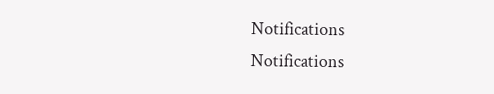Notifications
Notifications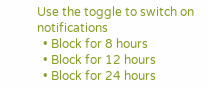Use the toggle to switch on notifications
  • Block for 8 hours
  • Block for 12 hours
  • Block for 24 hours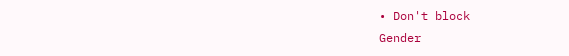• Don't block
Gender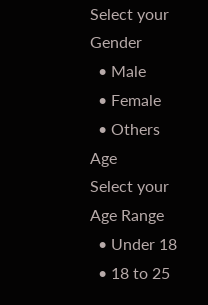Select your Gender
  • Male
  • Female
  • Others
Age
Select your Age Range
  • Under 18
  • 18 to 25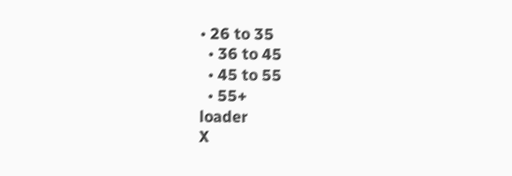• 26 to 35
  • 36 to 45
  • 45 to 55
  • 55+
loader
X